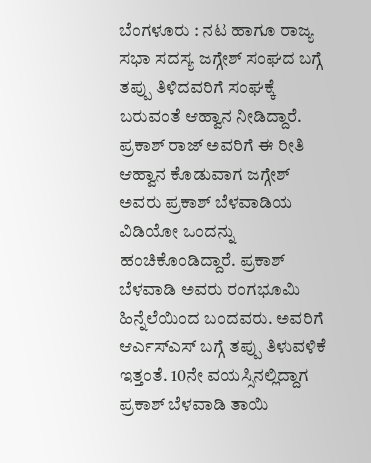ಬೆಂಗಳೂರು : ನಟ ಹಾಗೂ ರಾಜ್ಯ ಸಭಾ ಸದಸ್ಯ ಜಗ್ಗೇಶ್ ಸಂಘದ ಬಗ್ಗೆ ತಪ್ಪು ತಿಳಿದವರಿಗೆ ಸಂಘಕ್ಕೆ ಬರುವಂತೆ ಆಹ್ವಾನ ನೀಡಿದ್ದಾರೆ. ಪ್ರಕಾಶ್ ರಾಜ್ ಅವರಿಗೆ ಈ ರೀತಿ ಆಹ್ವಾನ ಕೊಡುವಾಗ ಜಗ್ಗೇಶ್ ಅವರು ಪ್ರಕಾಶ್ ಬೆಳವಾಡಿಯ ವಿಡಿಯೋ ಒಂದನ್ನು ಹಂಚಿಕೊಂಡಿದ್ದಾರೆ. ಪ್ರಕಾಶ್ ಬೆಳವಾಡಿ ಅವರು ರಂಗಭೂಮಿ ಹಿನ್ನೆಲೆಯಿಂದ ಬಂದವರು. ಅವರಿಗೆ ಆರ್ಎಸ್ಎಸ್ ಬಗ್ಗೆ ತಪ್ಪು ತಿಳುವಳಿಕೆ ಇತ್ತಂತೆ. 10ನೇ ವಯಸ್ಸಿನಲ್ಲಿದ್ದಾಗ ಪ್ರಕಾಶ್ ಬೆಳವಾಡಿ ತಾಯಿ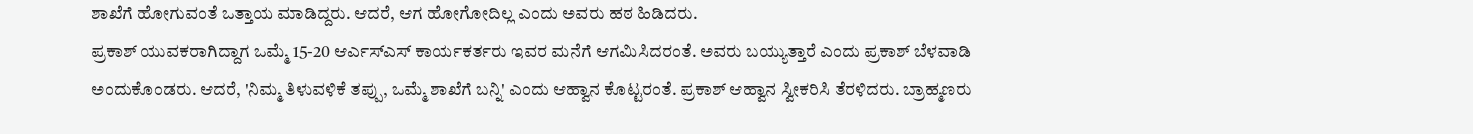ಶಾಖೆಗೆ ಹೋಗುವಂತೆ ಒತ್ತಾಯ ಮಾಡಿದ್ದರು. ಆದರೆ, ಆಗ ಹೋಗೋದಿಲ್ಲ ಎಂದು ಅವರು ಹಠ ಹಿಡಿದರು.
ಪ್ರಕಾಶ್ ಯುವಕರಾಗಿದ್ದಾಗ ಒಮ್ಮೆ 15-20 ಆರ್ಎಸ್ಎಸ್ ಕಾರ್ಯಕರ್ತರು ಇವರ ಮನೆಗೆ ಆಗಮಿಸಿದರಂತೆ. ಅವರು ಬಯ್ಯುತ್ತಾರೆ ಎಂದು ಪ್ರಕಾಶ್ ಬೆಳವಾಡಿ ಅಂದುಕೊಂಡರು. ಆದರೆ, 'ನಿಮ್ಮ ತಿಳುವಳಿಕೆ ತಪ್ಪು, ಒಮ್ಮೆ ಶಾಖೆಗೆ ಬನ್ನಿ' ಎಂದು ಆಹ್ವಾನ ಕೊಟ್ಟರಂತೆ. ಪ್ರಕಾಶ್ ಆಹ್ವಾನ ಸ್ವೀಕರಿಸಿ ತೆರಳಿದರು. ಬ್ರಾಹ್ಮಣರು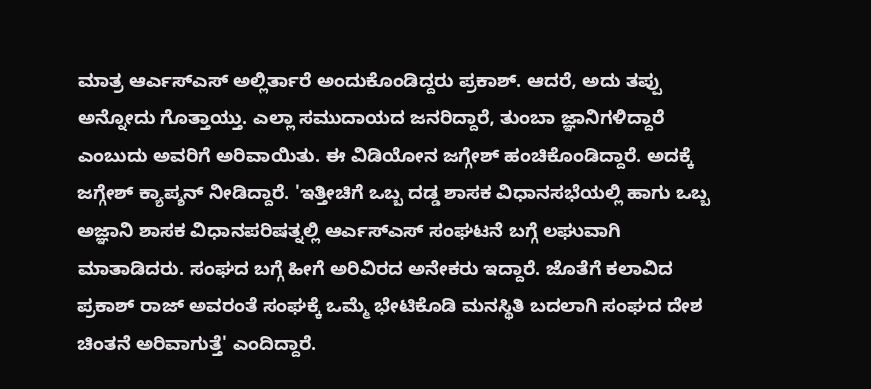ಮಾತ್ರ ಆರ್ಎಸ್ಎಸ್ ಅಲ್ಲಿರ್ತಾರೆ ಅಂದುಕೊಂಡಿದ್ದರು ಪ್ರಕಾಶ್. ಆದರೆ, ಅದು ತಪ್ಪು ಅನ್ನೋದು ಗೊತ್ತಾಯ್ತು. ಎಲ್ಲಾ ಸಮುದಾಯದ ಜನರಿದ್ದಾರೆ, ತುಂಬಾ ಜ್ಞಾನಿಗಳಿದ್ದಾರೆ ಎಂಬುದು ಅವರಿಗೆ ಅರಿವಾಯಿತು. ಈ ವಿಡಿಯೋನ ಜಗ್ಗೇಶ್ ಹಂಚಿಕೊಂಡಿದ್ದಾರೆ. ಅದಕ್ಕೆ ಜಗ್ಗೇಶ್ ಕ್ಯಾಪ್ಶನ್ ನೀಡಿದ್ದಾರೆ. 'ಇತ್ತೀಚಿಗೆ ಒಬ್ಬ ದಡ್ಡ ಶಾಸಕ ವಿಧಾನಸಭೆಯಲ್ಲಿ ಹಾಗು ಒಬ್ಬ ಅಜ್ಞಾನಿ ಶಾಸಕ ವಿಧಾನಪರಿಷತ್ನಲ್ಲಿ ಆರ್ಎಸ್ಎಸ್ ಸಂಘಟನೆ ಬಗ್ಗೆ ಲಘುವಾಗಿ ಮಾತಾಡಿದರು. ಸಂಘದ ಬಗ್ಗೆ ಹೀಗೆ ಅರಿವಿರದ ಅನೇಕರು ಇದ್ದಾರೆ. ಜೊತೆಗೆ ಕಲಾವಿದ ಪ್ರಕಾಶ್ ರಾಜ್ ಅವರಂತೆ ಸಂಘಕ್ಕೆ ಒಮ್ಮೆ ಭೇಟಿಕೊಡಿ ಮನಸ್ಥಿತಿ ಬದಲಾಗಿ ಸಂಘದ ದೇಶ ಚಿಂತನೆ ಅರಿವಾಗುತ್ತೆ' ಎಂದಿದ್ದಾರೆ.